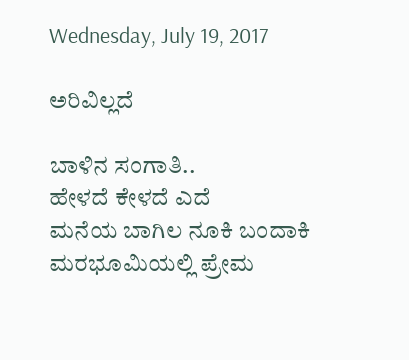Wednesday, July 19, 2017

ಅರಿವಿಲ್ಲದೆ

ಬಾಳಿನ ಸಂಗಾತಿ..
ಹೇಳದೆ ಕೇಳದೆ ಎದೆ
ಮನೆಯ ಬಾಗಿಲ ನೂಕಿ ಬಂದಾಕಿ
ಮರಭೂಮಿಯಲ್ಲಿ ಪ್ರೇಮ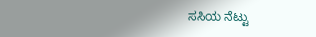ಸಸಿಯ ನೆಟ್ಟು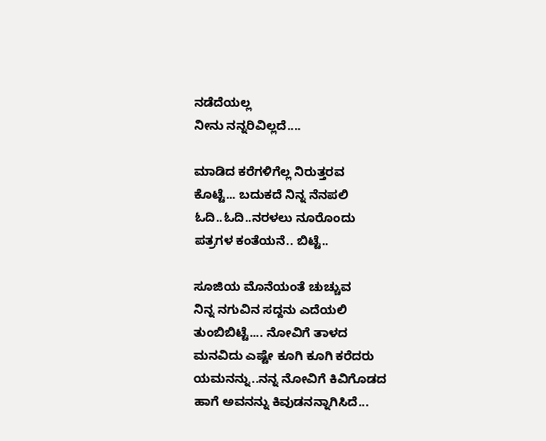ನಡೆದೆಯಲ್ಲ
ನೀನು ನನ್ನರಿವಿಲ್ಲದೆ....

ಮಾಡಿದ ಕರೆಗಳಿಗೆಲ್ಲ ನಿರುತ್ತರವ
ಕೊಟ್ಟೆ... ಬದುಕದೆ ನಿನ್ನ ನೆನಪಲಿ
ಓದಿ..ಓದಿ..ನರಳಲು ನೂರೊಂದು
ಪತ್ರಗಳ ಕಂತೆಯನೆ.. ಬಿಟ್ಟೆ..

ಸೂಜಿಯ ಮೊನೆಯಂತೆ ಚುಚ್ಚುವ
ನಿನ್ನ ನಗುವಿನ ಸದ್ದನು ಎದೆಯಲಿ
ತುಂಬಿಬಿಟ್ಟೆ.... ನೋವಿಗೆ ತಾಳದ
ಮನವಿದು ಎಷ್ಟೇ ಕೂಗಿ ಕೂಗಿ ಕರೆದರು
ಯಮನನ್ನು..ನನ್ನ ನೋವಿಗೆ ಕಿವಿಗೊಡದ
ಹಾಗೆ ಅವನನ್ನು ಕಿವುಡನನ್ನಾಗಿಸಿದೆ...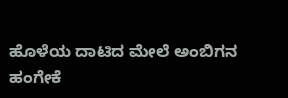ಹೊಳೆಯ ದಾಟಿದ ಮೇಲೆ ಅಂಬಿಗನ
ಹಂಗೇಕೆ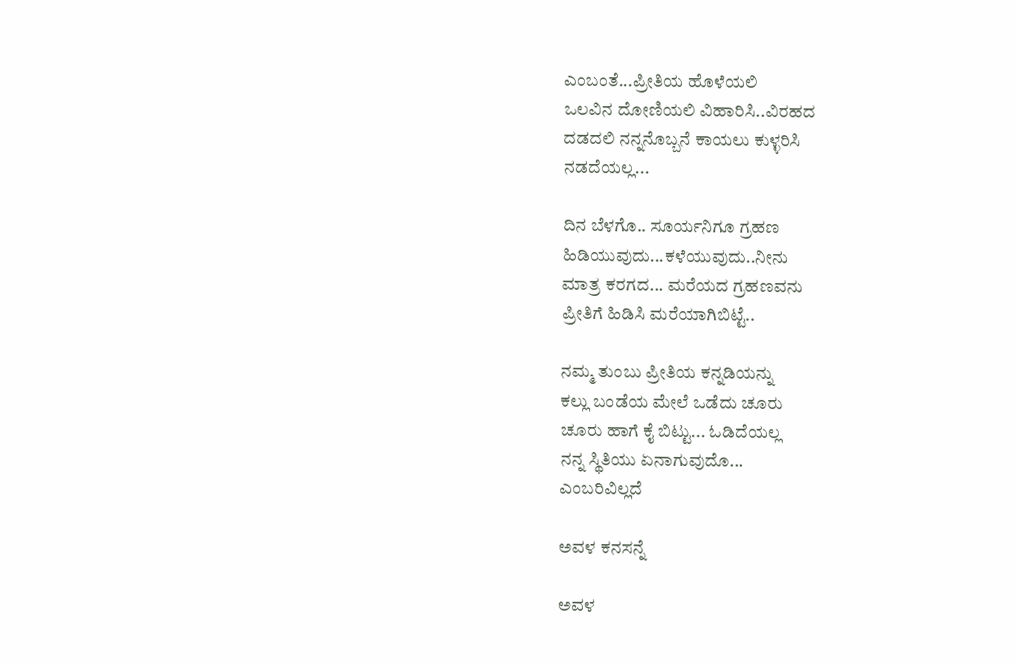ಎಂಬಂತೆ...ಪ್ರೀತಿಯ ಹೊಳೆಯಲಿ
ಒಲವಿನ ದೋಣಿಯಲಿ ವಿಹಾರಿಸಿ..ವಿರಹದ
ದಡದಲಿ ನನ್ನನೊಬ್ಬನೆ ಕಾಯಲು ಕುಳ್ಳರಿಸಿ
ನಡದೆಯಲ್ಲ...

ದಿನ ಬೆಳಗೊ.. ಸೂರ್ಯನಿಗೂ ಗ್ರಹಣ
ಹಿಡಿಯುವುದು...ಕಳೆಯುವುದು..ನೀನು
ಮಾತ್ರ ಕರಗದ... ಮರೆಯದ ಗ್ರಹಣವನು
ಪ್ರೀತಿಗೆ ಹಿಡಿಸಿ ಮರೆಯಾಗಿಬಿಟ್ಟೆ..

ನಮ್ಮ ತುಂಬು ಪ್ರೀತಿಯ ಕನ್ನಡಿಯನ್ನು
ಕಲ್ಲು ಬಂಡೆಯ ಮೇಲೆ ಒಡೆದು ಚೂರು
ಚೂರು ಹಾಗೆ ಕೈ ಬಿಟ್ಟು... ಓಡಿದೆಯಲ್ಲ
ನನ್ನ ಸ್ಥಿತಿಯು ಏನಾಗುವುದೊ...
ಎಂಬರಿವಿಲ್ಲದೆ

ಅವಳ ಕನಸನ್ನೆ

ಅವಳ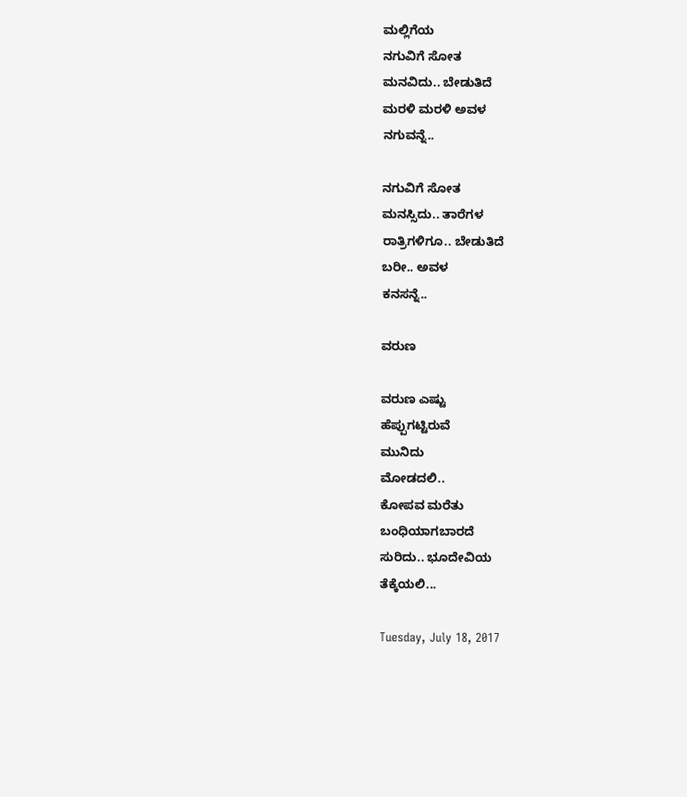ಮಲ್ಲಿಗೆಯ
ನಗುವಿಗೆ ಸೋತ
ಮನವಿದು.. ಬೇಡುತಿದೆ
ಮರಳಿ ಮರಳಿ ಅವಳ
ನಗುವನ್ನೆ..

ನಗುವಿಗೆ ಸೋತ
ಮನಸ್ಸಿದು.. ತಾರೆಗಳ
ರಾತ್ರಿಗಳಿಗೂ.. ಬೇಡುತಿದೆ
ಬರೀ.. ಅವಳ
ಕನಸನ್ನೆ..

ವರುಣ

ವರುಣ ಎಷ್ಟು
ಹೆಪ್ಪುಗಟ್ಟಿರುವೆ
ಮುನಿದು
ಮೋಡದಲಿ..
ಕೋಪವ ಮರೆತು
ಬಂಧಿಯಾಗಬಾರದೆ
ಸುರಿದು.. ಭೂದೇವಿಯ
ತೆಕ್ಕೆಯಲಿ...

Tuesday, July 18, 2017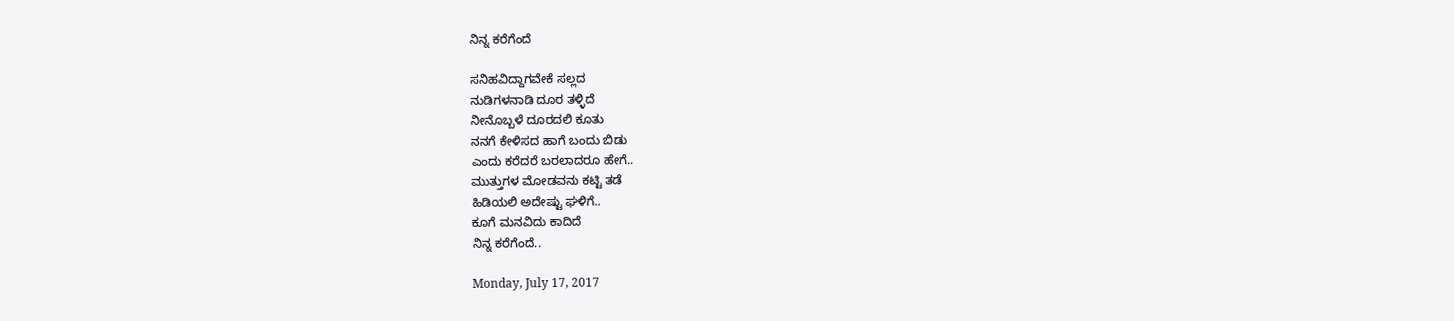ನಿನ್ನ ಕರೆಗೆಂದೆ

ಸನಿಹವಿದ್ದಾಗವೇಕೆ ಸಲ್ಲದ
ನುಡಿಗಳನಾಡಿ ದೂರ ತಳ್ಳಿದೆ
ನೀನೊಬ್ಬಳೆ ದೂರದಲಿ ಕೂತು
ನನಗೆ ಕೇಳಿಸದ ಹಾಗೆ ಬಂದು ಬಿಡು
ಎಂದು ಕರೆದರೆ ಬರಲಾದರೂ ಹೇಗೆ..
ಮುತ್ತುಗಳ ಮೋಡವನು ಕಟ್ಟಿ ತಡೆ
ಹಿಡಿಯಲಿ ಅದೇಷ್ಟು ಘಳಿಗೆ..
ಕೂಗೆ ಮನವಿದು ಕಾದಿದೆ
ನಿನ್ನ ಕರೆಗೆಂದೆ..

Monday, July 17, 2017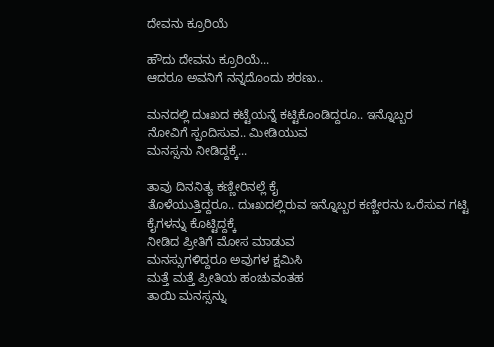ದೇವನು ಕ್ರೂರಿಯೆ

ಹೌದು ದೇವನು ಕ್ರೂರಿಯೆ...
ಆದರೂ ಅವನಿಗೆ ನನ್ನದೊಂದು ಶರಣು..

ಮನದಲ್ಲಿ ದುಃಖದ ಕಟ್ಟೆಯನ್ನೆ ಕಟ್ಟಿಕೊಂಡಿದ್ದರೂ.. ಇನ್ನೊಬ್ಬರ
ನೋವಿಗೆ ಸ್ಪಂದಿಸುವ.. ಮೀಡಿಯುವ
ಮನಸ್ಸನು ನೀಡಿದ್ದಕ್ಕೆ...

ತಾವು ದಿನನಿತ್ಯ ಕಣ್ಣೀರಿನಲ್ಲೆ ಕೈ
ತೊಳೆಯುತ್ತಿದ್ದರೂ.. ದುಃಖದಲ್ಲಿರುವ ಇನ್ನೊಬ್ಬರ ಕಣ್ಣೀರನು ಒರೆಸುವ ಗಟ್ಟಿ
ಕೈಗಳನ್ನು ಕೊಟ್ಟಿದ್ದಕ್ಕೆ
ನೀಡಿದ ಪ್ರೀತಿಗೆ ಮೋಸ ಮಾಡುವ
ಮನಸ್ಸುಗಳಿದ್ದರೂ ಅವುಗಳ ಕ್ಷಮಿಸಿ
ಮತ್ತೆ ಮತ್ತೆ ಪ್ರೀತಿಯ ಹಂಚುವಂತಹ
ತಾಯಿ ಮನಸ್ಸನ್ನು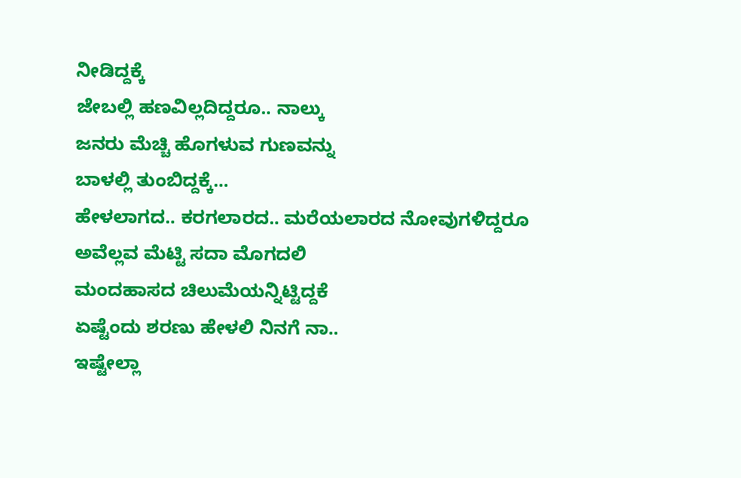ನೀಡಿದ್ದಕ್ಕೆ
ಜೇಬಲ್ಲಿ ಹಣವಿಲ್ಲದಿದ್ದರೂ.. ನಾಲ್ಕು
ಜನರು ಮೆಚ್ಚಿ ಹೊಗಳುವ ಗುಣವನ್ನು
ಬಾಳಲ್ಲಿ ತುಂಬಿದ್ದಕ್ಕೆ...
ಹೇಳಲಾಗದ.. ಕರಗಲಾರದ.. ಮರೆಯಲಾರದ ನೋವುಗಳಿದ್ದರೂ
ಅವೆಲ್ಲವ ಮೆಟ್ಟಿ ಸದಾ ಮೊಗದಲಿ
ಮಂದಹಾಸದ ಚಿಲುಮೆಯನ್ನಿಟ್ಟಿದ್ದಕೆ
ಏಷ್ಟೆಂದು ಶರಣು ಹೇಳಲಿ ನಿನಗೆ ನಾ..
ಇಷ್ಟೇಲ್ಲಾ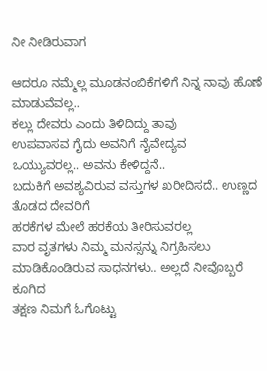ನೀ ನೀಡಿರುವಾಗ

ಆದರೂ ನಮ್ಮೆಲ್ಲ ಮೂಡನಂಬಿಕೆಗಳಿಗೆ ನಿನ್ನ ನಾವು ಹೊಣೆ ಮಾಡುವೆವಲ್ಲ..
ಕಲ್ಲು ದೇವರು ಎಂದು ತಿಳಿದಿದ್ದು ತಾವು
ಉಪವಾಸವ ಗೈದು ಅವನಿಗೆ ನೈವೇದ್ಯವ
ಒಯ್ಯುವರಲ್ಲ.. ಅವನು ಕೇಳಿದ್ದನೆ..
ಬದುಕಿಗೆ ಅವಶ್ಯವಿರುವ ವಸ್ತುಗಳ ಖರೀದಿಸದೆ.. ಉಣ್ಣದ ತೊಡದ ದೇವರಿಗೆ
ಹರಕೆಗಳ ಮೇಲೆ ಹರಕೆಯ ತೀರಿಸುವರಲ್ಲ
ವಾರ ವೃತಗಳು ನಿಮ್ಮ ಮನಸ್ಸನ್ನು ನಿಗ್ರಹಿಸಲು ಮಾಡಿಕೊಂಡಿರುವ ಸಾಧನಗಳು.. ಅಲ್ಲದೆ ನೀವೊಬ್ಬರೆ ಕೂಗಿದ
ತಕ್ಷಣ ನಿಮಗೆ ಓಗೊಟ್ಟು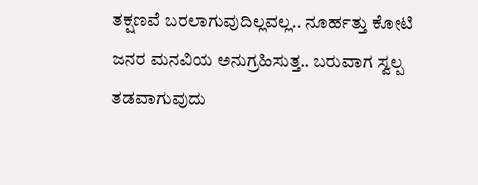ತಕ್ಷಣವೆ ಬರಲಾಗುವುದಿಲ್ಲವಲ್ಲ.. ನೂರ್ಹತ್ತು ಕೋಟಿ ಜನರ ಮನವಿಯ ಅನುಗ್ರಹಿಸುತ್ತ.. ಬರುವಾಗ ಸ್ವಲ್ಪ ತಡವಾಗುವುದು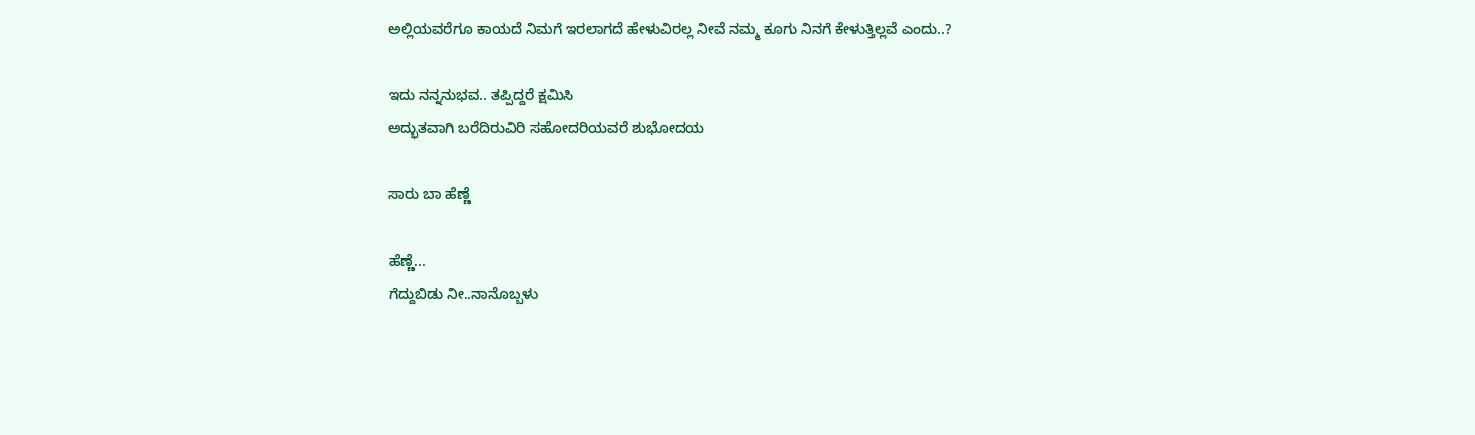ಅಲ್ಲಿಯವರೆಗೂ ಕಾಯದೆ ನಿಮಗೆ ಇರಲಾಗದೆ ಹೇಳುವಿರಲ್ಲ ನೀವೆ ನಮ್ಮ ಕೂಗು ನಿನಗೆ ಕೇಳುತ್ತಿಲ್ಲವೆ ಎಂದು..?

ಇದು ನನ್ನನುಭವ.. ತಪ್ಪಿದ್ದರೆ ಕ್ಷಮಿಸಿ
ಅದ್ಭುತವಾಗಿ ಬರೆದಿರುವಿರಿ ಸಹೋದರಿಯವರೆ ಶುಭೋದಯ

ಸಾರು ಬಾ ಹೆಣ್ಣೆ

ಹೆಣ್ಣೆ...
ಗೆದ್ದುಬಿಡು ನೀ..ನಾನೊಬ್ಬಳು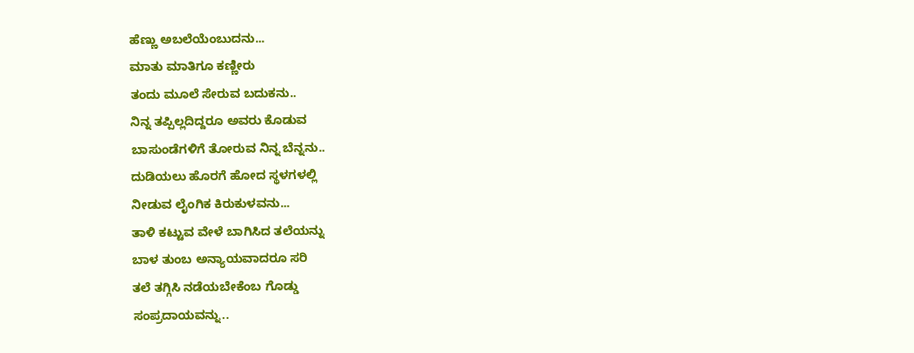ಹೆಣ್ಣು ಅಬಲೆಯೆಂಬುದನು...
ಮಾತು ಮಾತಿಗೂ ಕಣ್ಣೀರು
ತಂದು ಮೂಲೆ ಸೇರುವ ಬದುಕನು..
ನಿನ್ನ ತಪ್ಪಿಲ್ಲದಿದ್ದರೂ ಅವರು ಕೊಡುವ
ಬಾಸುಂಡೆಗಳಿಗೆ ತೋರುವ ನಿನ್ನ ಬೆನ್ನನು..
ದುಡಿಯಲು ಹೊರಗೆ ಹೋದ ಸ್ಥಳಗಳಲ್ಲಿ
ನೀಡುವ ಲೈಂಗಿಕ ಕಿರುಕುಳವನು...
ತಾಳಿ ಕಟ್ಟುವ ವೇಳೆ ಬಾಗಿಸಿದ ತಲೆಯನ್ನು
ಬಾಳ ತುಂಬ ಅನ್ಯಾಯವಾದರೂ ಸರಿ
ತಲೆ ತಗ್ಗಿಸಿ ನಡೆಯಬೇಕೆಂಬ ಗೊಡ್ಡು
ಸಂಪ್ರದಾಯವನ್ನು..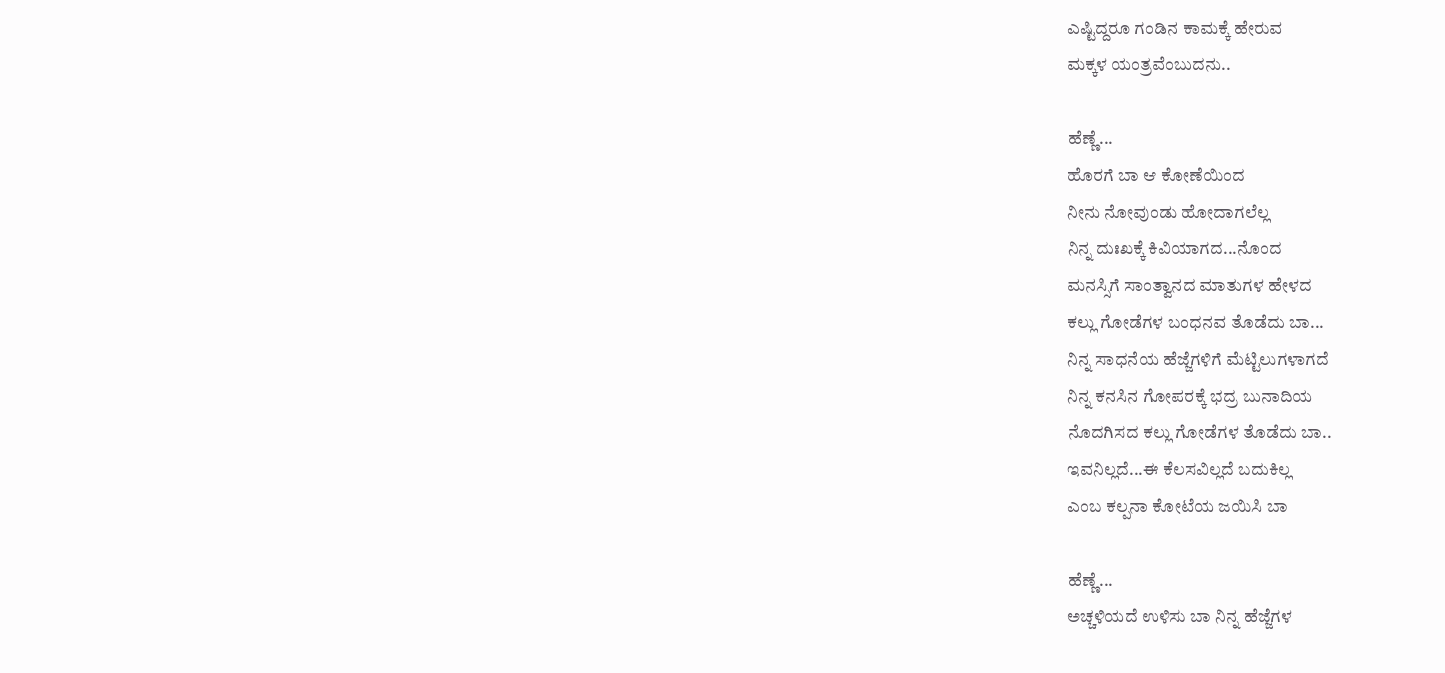ಎಷ್ಟಿದ್ದರೂ ಗಂಡಿನ ಕಾಮಕ್ಕೆ ಹೇರುವ
ಮಕ್ಕಳ ಯಂತ್ರವೆಂಬುದನು..

ಹೆಣ್ಣೆ...
ಹೊರಗೆ ಬಾ ಆ ಕೋಣೆಯಿಂದ
ನೀನು ನೋವುಂಡು ಹೋದಾಗಲೆಲ್ಲ
ನಿನ್ನ ದುಃಖಕ್ಕೆ ಕಿವಿಯಾಗದ...ನೊಂದ
ಮನಸ್ಸಿಗೆ ಸಾಂತ್ವಾನದ ಮಾತುಗಳ ಹೇಳದ
ಕಲ್ಲು ಗೋಡೆಗಳ ಬಂಧನವ ತೊಡೆದು ಬಾ...
ನಿನ್ನ ಸಾಧನೆಯ ಹೆಜ್ಜೆಗಳಿಗೆ ಮೆಟ್ಟಿಲುಗಳಾಗದೆ
ನಿನ್ನ ಕನಸಿನ ಗೋಪರಕ್ಕೆ ಭದ್ರ ಬುನಾದಿಯ
ನೊದಗಿಸದ ಕಲ್ಲು ಗೋಡೆಗಳ ತೊಡೆದು ಬಾ..
ಇವನಿಲ್ಲದೆ...ಈ ಕೆಲಸವಿಲ್ಲದೆ ಬದುಕಿಲ್ಲ
ಎಂಬ ಕಲ್ಪನಾ ಕೋಟೆಯ ಜಯಿಸಿ ಬಾ

ಹೆಣ್ಣೆ...
ಅಚ್ಚಳಿಯದೆ ಉಳಿಸು ಬಾ ನಿನ್ನ ಹೆಜ್ಜೆಗಳ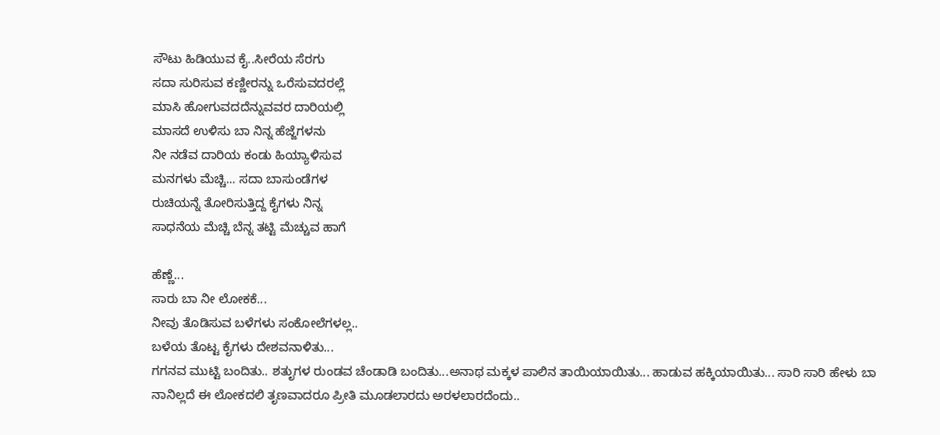ಸೌಟು ಹಿಡಿಯುವ ಕೈ..ಸೀರೆಯ ಸೆರಗು
ಸದಾ ಸುರಿಸುವ ಕಣ್ಣೀರನ್ನು ಒರೆಸುವದರಲ್ಲೆ
ಮಾಸಿ ಹೋಗುವದದೆನ್ನುವವರ ದಾರಿಯಲ್ಲಿ
ಮಾಸದೆ ಉಳಿಸು ಬಾ ನಿನ್ನ ಹೆಜ್ಜೆಗಳನು
ನೀ ನಡೆವ ದಾರಿಯ ಕಂಡು ಹಿಯ್ಯಾಳಿಸುವ
ಮನಗಳು ಮೆಚ್ಚಿ... ಸದಾ ಬಾಸುಂಡೆಗಳ
ರುಚಿಯನ್ನೆ ತೋರಿಸುತ್ತಿದ್ದ ಕೈಗಳು ನಿನ್ನ
ಸಾಧನೆಯ ಮೆಚ್ಚಿ ಬೆನ್ನ ತಟ್ಟಿ ಮೆಚ್ಚುವ ಹಾಗೆ

ಹೆಣ್ಣೆ...
ಸಾರು ಬಾ ನೀ ಲೋಕಕೆ...
ನೀವು ತೊಡಿಸುವ ಬಳೆಗಳು ಸಂಕೋಲೆಗಳಲ್ಲ..
ಬಳೆಯ ತೊಟ್ಟ ಕೈಗಳು ದೇಶವನಾಳಿತು...
ಗಗನವ ಮುಟ್ಟಿ ಬಂದಿತು.. ಶತುೃಗಳ ರುಂಡವ ಚೆಂಡಾಡಿ ಬಂದಿತು...ಅನಾಥ ಮಕ್ಕಳ ಪಾಲಿನ ತಾಯಿಯಾಯಿತು... ಹಾಡುವ ಹಕ್ಕಿಯಾಯಿತು... ಸಾರಿ ಸಾರಿ ಹೇಳು ಬಾ
ನಾನಿಲ್ಲದೆ ಈ ಲೋಕದಲಿ ತೃಣವಾದರೂ ಪ್ರೀತಿ ಮೂಡಲಾರದು ಅರಳಲಾರದೆಂದು..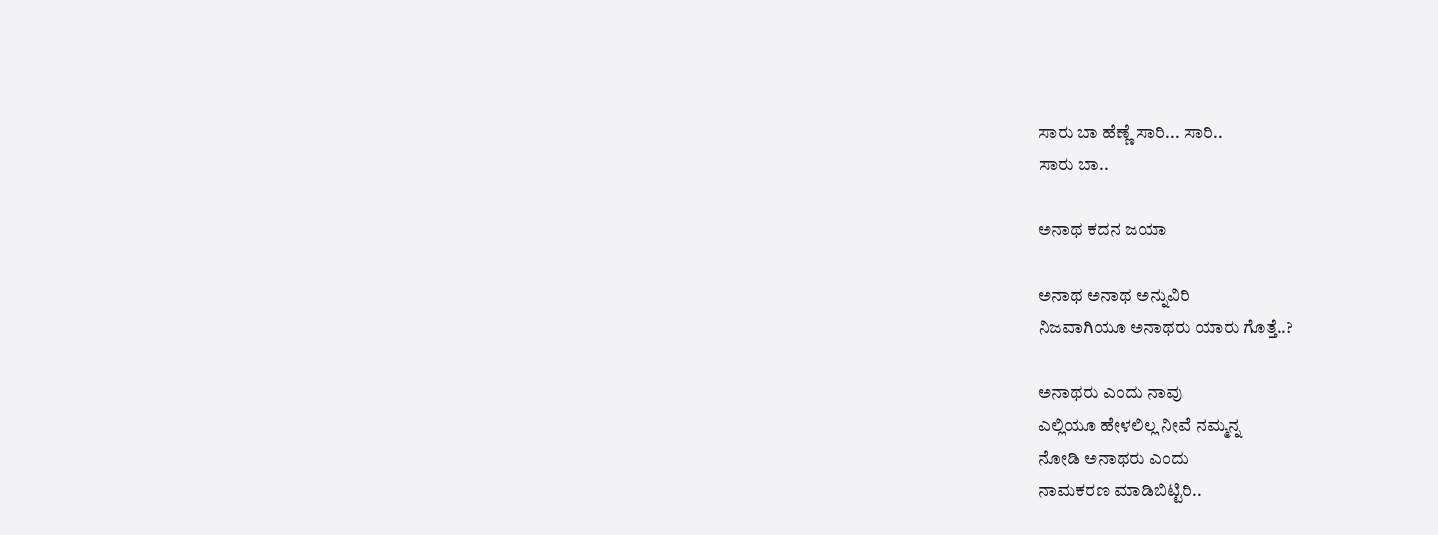ಸಾರು ಬಾ ಹೆಣ್ಣೆ ಸಾರಿ... ಸಾರಿ..
ಸಾರು ಬಾ..

ಅನಾಥ ಕದನ ಜಯಾ

ಅನಾಥ ಅನಾಥ ಅನ್ನುವಿರಿ
ನಿಜವಾಗಿಯೂ ಅನಾಥರು ಯಾರು ಗೊತ್ತೆ..?

ಅನಾಥರು ಎಂದು ನಾವು
ಎಲ್ಲಿಯೂ ಹೇಳಲಿಲ್ಲ ನೀವೆ ನಮ್ಮನ್ನ
ನೋಡಿ ಅನಾಥರು ಎಂದು
ನಾಮಕರಣ ಮಾಡಿಬಿಟ್ಟಿರಿ..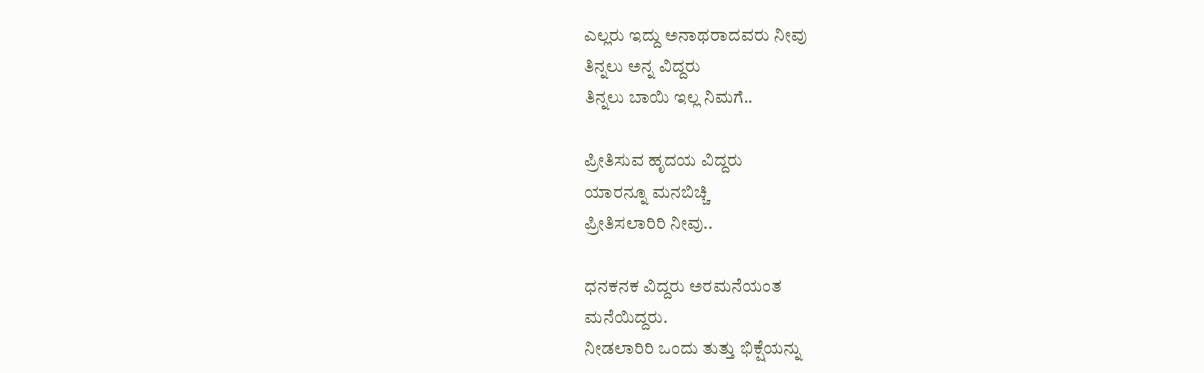ಎಲ್ಲರು ಇದ್ದು ಅನಾಥರಾದವರು ನೀವು
ತಿನ್ನಲು ಅನ್ನ ವಿದ್ದರು
ತಿನ್ನಲು ಬಾಯಿ ಇಲ್ಲ ನಿಮಗೆ..

ಪ್ರೀತಿಸುವ ಹೃದಯ ವಿದ್ದರು
ಯಾರನ್ನೂ ಮನಬಿಚ್ಚಿ
ಪ್ರೀತಿಸಲಾರಿರಿ ನೀವು..

ಧನಕನಕ ವಿದ್ದರು ಅರಮನೆಯಂತ
ಮನೆಯಿದ್ದರು.
ನೀಡಲಾರಿರಿ ಒಂದು ತುತ್ತು ಭಿಕ್ಷೆಯನ್ನು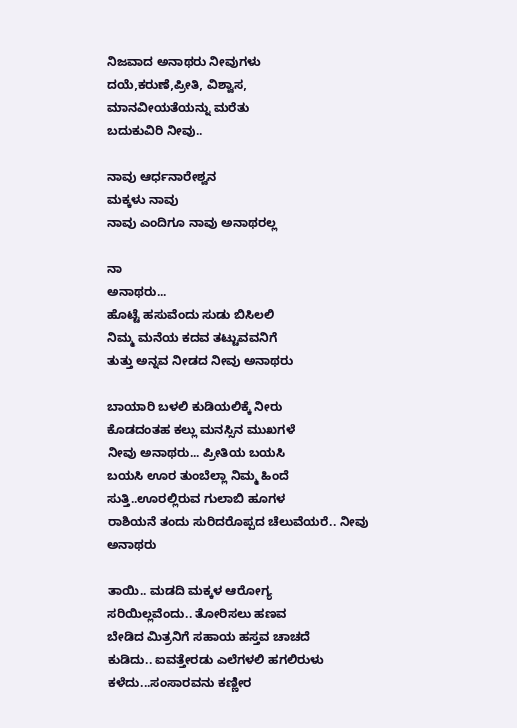ನಿಜವಾದ ಅನಾಥರು ನೀವುಗಳು
ದಯೆ,ಕರುಣೆ,ಪ್ರೀತಿ, ವಿಶ್ವಾಸ,
ಮಾನವೀಯತೆಯನ್ನು ಮರೆತು
ಬದುಕುವಿರಿ ನೀವು..

ನಾವು ಆರ್ಧನಾರೇಶ್ವನ
ಮಕ್ಕಳು ನಾವು
ನಾವು ಎಂದಿಗೂ ನಾವು ಅನಾಥರಲ್ಲ

ನಾ
ಅನಾಥರು...
ಹೊಟ್ಟೆ ಹಸುವೆಂದು ಸುಡು ಬಿಸಿಲಲಿ
ನಿಮ್ಮ ಮನೆಯ ಕದವ ತಟ್ಟುವವನಿಗೆ
ತುತ್ತು ಅನ್ನವ ನೀಡದ ನೀವು ಅನಾಥರು

ಬಾಯಾರಿ ಬಳಲಿ ಕುಡಿಯಲಿಕ್ಕೆ ನೀರು
ಕೊಡದಂತಹ ಕಲ್ಲು ಮನಸ್ಸಿನ ಮುಖಗಳೆ
ನೀವು ಅನಾಥರು... ಪ್ರೀತಿಯ ಬಯಸಿ
ಬಯಸಿ ಊರ ತುಂಬೆಲ್ಲಾ ನಿಮ್ಮ ಹಿಂದೆ
ಸುತ್ತಿ..ಊರಲ್ಲಿರುವ ಗುಲಾಬಿ ಹೂಗಳ
ರಾಶಿಯನೆ ತಂದು ಸುರಿದರೊಪ್ಪದ ಚೆಲುವೆಯರೆ.. ನೀವು ಅನಾಥರು

ತಾಯಿ.. ಮಡದಿ ಮಕ್ಕಳ ಆರೋಗ್ಯ
ಸರಿಯಿಲ್ಲವೆಂದು.. ತೋರಿಸಲು ಹಣವ
ಬೇಡಿದ ಮಿತ್ರನಿಗೆ ಸಹಾಯ ಹಸ್ತವ ಚಾಚದೆ
ಕುಡಿದು.. ಐವತ್ತೇರಡು ಎಲೆಗಳಲಿ ಹಗಲಿರುಳು ಕಳೆದು...ಸಂಸಾರವನು ಕಣ್ಣೀರ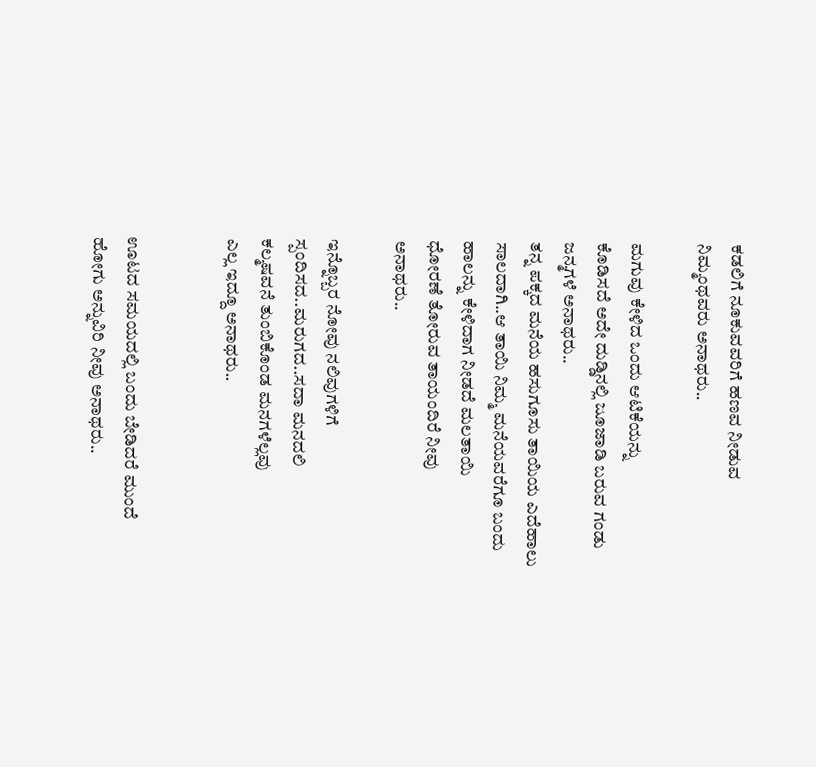ಕಡಲಿಗೆ ನೂಕುವವರಿಗೆ ಹಣವ ನೀಡುವ
ನಿಮ್ಮಂಥವರು ಅನಾಥರು..

ಮಗುವು ಕೇಳಿದ ಒಂದು ಆಟಿಕೆಯನ್ನು
ಕೊಡಿಸದೆ ಅದೇ ದುಡ್ಡಿನಲ್ಲಿ ಜೂಜಾಡಿ ಬರುವ ಗಂಡು ಜನ್ಮಗಳೆ ಅನಾಥರು..
ತನ್ನ ಪಕ್ಕದ ಮನೆಯ ಹಸುಗೂಸು ತಾಯಿಯ ಎದೆಹಾಲು ಸಾಲದಾಗಿ..ಆ ತಾಯಿ ನಿಮ್ಮ ಮನೆಯವರೆಗೂ ಬಂದು
ಹಾಲನ್ನು ಕೇಳಿದಾಗ ನೀಡದೆ ಮಲತಾಯಿ
ಧೋರಣೆ ತೋರುವ ತಾಯಂದಿರೆ ನೀವು
ಅನಾಥರು..

ಇನ್ನೊಬ್ಬರ ನೋವು ನಲಿವುಗಳಿಗೆ
ಸ್ಪಂದಿಸದ..ಮರುಗದ..ಸದಾ ಮನದಲಿ
ಕಲ್ಮಷವನೆ ತುಂಬಿಕೊಂಡ ಮನಗಳೆಲ್ಲವು
ಎಲ್ಲ ಇದ್ದೂ ಅನಾಥರು..


ಊಟದ ಸಮಯದಲ್ಲಿ ಬಂದು ಬೇಡಿದರೆ ಮುಂದೆ ಹೋಗು ಅನ್ನುವಿರಿ ನೀವು ಅನಾಥರು..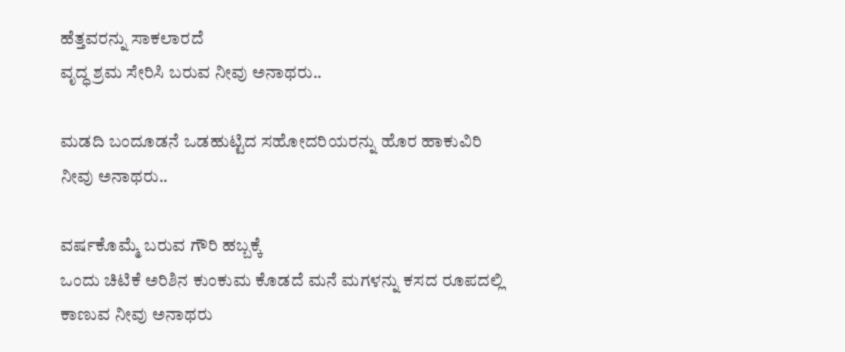ಹೆತ್ತವರನ್ನು ಸಾಕಲಾರದೆ
ವೃದ್ಧ ಶ್ರಮ ಸೇರಿಸಿ ಬರುವ ನೀವು ಅನಾಥರು..

ಮಡದಿ ಬಂದೂಡನೆ ಒಡಹುಟ್ಟಿದ ಸಹೋದರಿಯರನ್ನು ಹೊರ ಹಾಕುವಿರಿ ನೀವು ಅನಾಥರು..

ವರ್ಷಕೊಮ್ಮೆ ಬರುವ ಗೌರಿ ಹಬ್ಬಕ್ಕೆ
ಒಂದು ಚಿಟಿಕೆ ಅರಿಶಿನ ಕುಂಕುಮ ಕೊಡದೆ ಮನೆ ಮಗಳನ್ನು ಕಸದ ರೂಪದಲ್ಲಿ
ಕಾಣುವ ನೀವು ಅನಾಥರು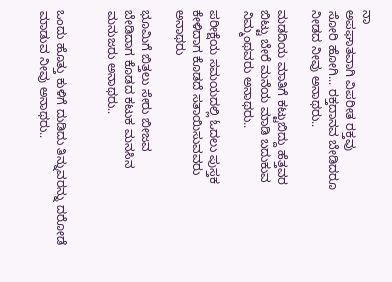ನಾ
ಅಪಘಾತವಾಗಿ ವಿಪರೀತ ರಕ್ತವು
ಸೋರಿ ಹೋಗಿ... ರಕ್ತದಾನವ ಬೇಡಿದರೂ
ನೀಡದ ನೀವು ಅನಾಥರು..

ಮಡದಿಯ ಮಾತಿಗೆ ಕಟ್ಟುಬಿದ್ದು ಹೆತ್ತವರ
ಬಿಟ್ಟು ಬೇರೆ ಮನೆಯ ಮಾಡಿ ಬದುಕುವ
ನಿಮ್ಮಂಥವರು ಅನಾಥರು..

ಪರೀಕ್ಷೆಯ ಸಮಯದಲ್ಲಿ ಓದಲು ಪುಸ್ತಕ
ಕೇಳಿದಾಗ ಕೊಡದೆ ಸತಾಯಿಸುವವರು
ಅನಾಥರು

ಭೂಮಿಗೆ ಬಿತ್ತಲು ಸೇರು ಬೀಜವ
ಬೇಡಿದಾಗ ಕೊಡದ ಕಟುಕ ಮನಸಿನ
ಮನುಜರು ಅನಾಥರು..


ಒಂದು ಹೊತ್ತು ಕುಳಿಗೆ ದುಡಿದು ತಿನ್ನುವರನ್ನು ದರೋಡೆ ಮಾಡುವ ನೀವು ಅನಾಥರು..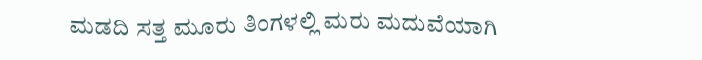ಮಡದಿ ಸತ್ತ ಮೂರು ತಿಂಗಳಲ್ಲಿ ಮರು ಮದುವೆಯಾಗಿ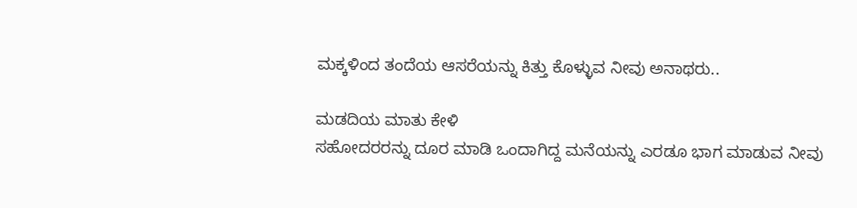ಮಕ್ಕಳಿಂದ ತಂದೆಯ ಆಸರೆಯನ್ನು ಕಿತ್ತು ಕೊಳ್ಳುವ ನೀವು ಅನಾಥರು..

ಮಡದಿಯ ಮಾತು ಕೇಳಿ
ಸಹೋದರರನ್ನು ದೂರ ಮಾಡಿ ಒಂದಾಗಿದ್ದ ಮನೆಯನ್ನು ಎರಡೂ ಭಾಗ ಮಾಡುವ ನೀವು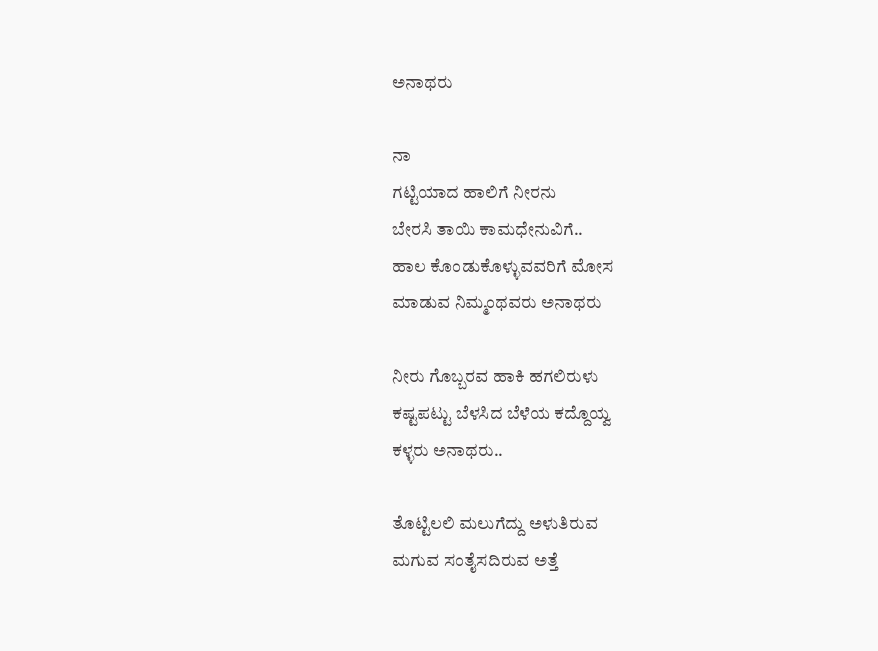ಅನಾಥರು

ನಾ
ಗಟ್ಟಿಯಾದ ಹಾಲಿಗೆ ನೀರನು
ಬೇರಸಿ ತಾಯಿ ಕಾಮಧೇನುವಿಗೆ..
ಹಾಲ ಕೊಂಡುಕೊಳ್ಳುವವರಿಗೆ ಮೋಸ
ಮಾಡುವ ನಿಮ್ಮಂಥವರು ಅನಾಥರು

ನೀರು ಗೊಬ್ಬರವ ಹಾಕಿ ಹಗಲಿರುಳು
ಕಷ್ಟಪಟ್ಟು ಬೆಳಸಿದ ಬೆಳೆಯ ಕದ್ದೊಯ್ವ
ಕಳ್ಳರು ಅನಾಥರು..

ತೊಟ್ಟಿಲಲಿ ಮಲುಗೆದ್ದು ಅಳುತಿರುವ
ಮಗುವ ಸಂತೈಸದಿರುವ ಅತ್ತೆ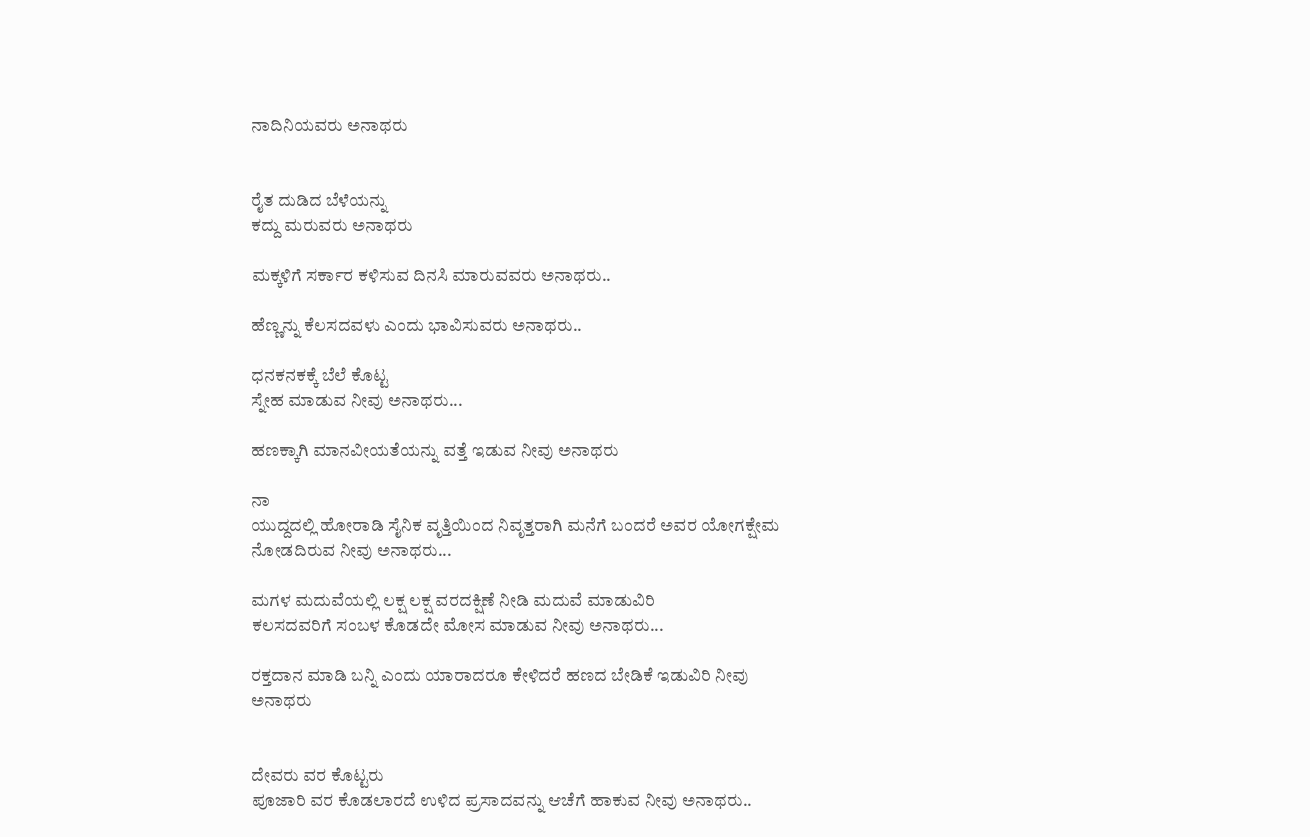ನಾದಿನಿಯವರು ಅನಾಥರು


ರೈತ ದುಡಿದ ಬೆಳೆಯನ್ನು
ಕದ್ದು ಮರುವರು ಅನಾಥರು

ಮಕ್ಕಳಿಗೆ ಸರ್ಕಾರ ಕಳಿಸುವ ದಿನಸಿ ಮಾರುವವರು ಅನಾಥರು..

ಹೆಣ್ಣನ್ನು ಕೆಲಸದವಳು ಎಂದು ಭಾವಿಸುವರು ಅನಾಥರು..

ಧನಕನಕಕ್ಕೆ ಬೆಲೆ ಕೊಟ್ಟ
ಸ್ನೇಹ ಮಾಡುವ ನೀವು ಅನಾಥರು...

ಹಣಕ್ಕಾಗಿ ಮಾನವೀಯತೆಯನ್ನು ವತ್ತೆ ಇಡುವ ನೀವು ಅನಾಥರು

ನಾ
ಯುದ್ದದಲ್ಲಿ ಹೋರಾಡಿ ಸೈನಿಕ ವೃತ್ತಿಯಿಂದ ನಿವೃತ್ತರಾಗಿ ಮನೆಗೆ ಬಂದರೆ ಅವರ ಯೋಗಕ್ಷೇಮ ನೋಡದಿರುವ ನೀವು ಅನಾಥರು...

ಮಗಳ ಮದುವೆಯಲ್ಲಿ ಲಕ್ಷ ಲಕ್ಷ ವರದಕ್ಷಿಣೆ ನೀಡಿ ಮದುವೆ ಮಾಡುವಿರಿ
ಕಲಸದವರಿಗೆ ಸಂಬಳ ಕೊಡದೇ ಮೋಸ ಮಾಡುವ ನೀವು ಅನಾಥರು...

ರಕ್ತದಾನ ಮಾಡಿ ಬನ್ನಿ ಎಂದು ಯಾರಾದರೂ ಕೇಳಿದರೆ ಹಣದ ಬೇಡಿಕೆ ಇಡುವಿರಿ ನೀವು ಅನಾಥರು


ದೇವರು ವರ ಕೊಟ್ಟರು
ಪೂಜಾರಿ ವರ ಕೊಡಲಾರದೆ ಉಳಿದ ಪ್ರಸಾದವನ್ನು ಆಚೆಗೆ ಹಾಕುವ ನೀವು ಅನಾಥರು..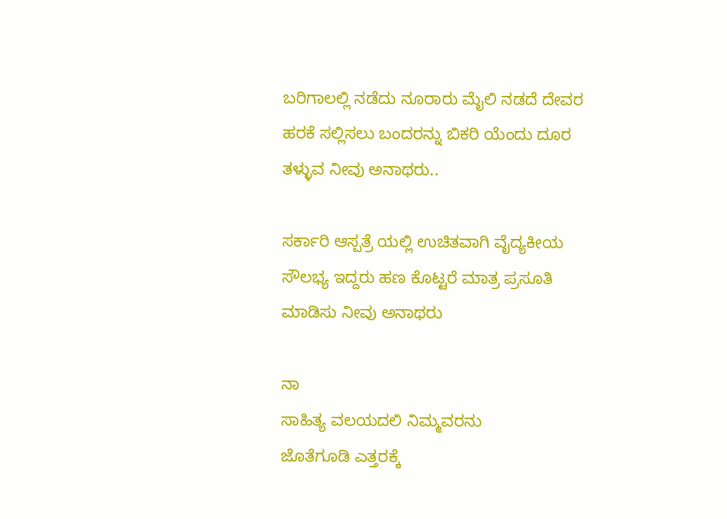ಬರಿಗಾಲಲ್ಲಿ ನಡೆದು ನೂರಾರು ಮೈಲಿ ನಡದೆ ದೇವರ ಹರಕೆ ಸಲ್ಲಿಸಲು ಬಂದರನ್ನು ಬಿಕರಿ ಯೆಂದು ದೂರ ತಳ್ಳುವ ನೀವು ಅನಾಥರು..

ಸರ್ಕಾರಿ ಆಸ್ಪತ್ರೆ ಯಲ್ಲಿ ಉಚಿತವಾಗಿ ವೈದ್ಯಕೀಯ ಸೌಲಭ್ಯ ಇದ್ದರು ಹಣ ಕೊಟ್ಟರೆ ಮಾತ್ರ ಪ್ರಸೂತಿ ಮಾಡಿಸು ನೀವು ಅನಾಥರು

ನಾ
ಸಾಹಿತ್ಯ ವಲಯದಲಿ ನಿಮ್ಮವರನು
ಜೊತೆಗೂಡಿ ಎತ್ತರಕ್ಕೆ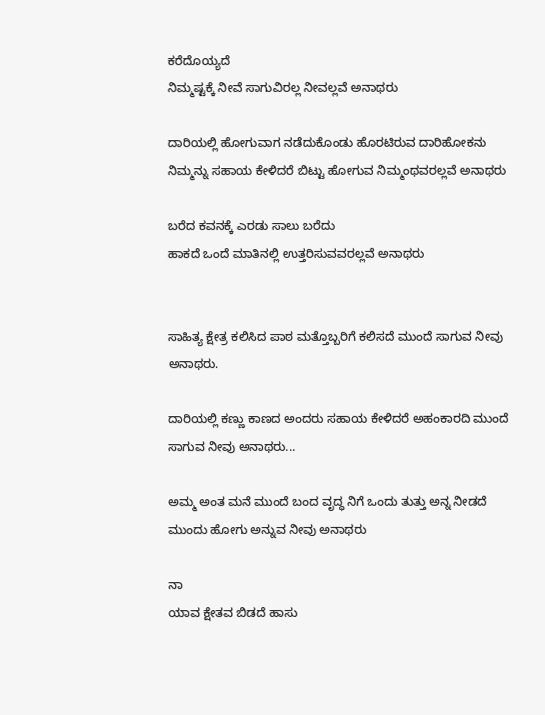ಕರೆದೊಯ್ಯದೆ
ನಿಮ್ಮಷ್ಟಕ್ಕೆ ನೀವೆ ಸಾಗುವಿರಲ್ಲ ನೀವಲ್ಲವೆ ಅನಾಥರು

ದಾರಿಯಲ್ಲಿ ಹೋಗುವಾಗ ನಡೆದುಕೊಂಡು ಹೊರಟಿರುವ ದಾರಿಹೋಕನು ನಿಮ್ಮನ್ನು ಸಹಾಯ ಕೇಳಿದರೆ ಬಿಟ್ಟು ಹೋಗುವ ನಿಮ್ಮಂಥವರಲ್ಲವೆ ಅನಾಥರು

ಬರೆದ ಕವನಕ್ಕೆ ಎರಡು ಸಾಲು ಬರೆದು
ಹಾಕದೆ ಒಂದೆ ಮಾತಿನಲ್ಲಿ ಉತ್ತರಿಸುವವರಲ್ಲವೆ ಅನಾಥರು


ಸಾಹಿತ್ಯ ಕ್ಷೇತ್ರ ಕಲಿಸಿದ ಪಾಠ ಮತ್ತೊಬ್ಬರಿಗೆ ಕಲಿಸದೆ ಮುಂದೆ ಸಾಗುವ ನೀವು ಅನಾಥರು.

ದಾರಿಯಲ್ಲಿ ಕಣ್ಣು ಕಾಣದ ಅಂದರು ಸಹಾಯ ಕೇಳಿದರೆ ಅಹಂಕಾರದಿ ಮುಂದೆ ಸಾಗುವ ನೀವು ಅನಾಥರು...

ಅಮ್ಮ ಅಂತ ಮನೆ ಮುಂದೆ ಬಂದ ವೃದ್ಧ ನಿಗೆ ಒಂದು ತುತ್ತು ಅನ್ನ ನೀಡದೆ ಮುಂದು ಹೋಗು ಅನ್ನುವ ನೀವು ಅನಾಥರು

ನಾ
ಯಾವ ಕ್ಷೇತವ ಬಿಡದೆ ಹಾಸು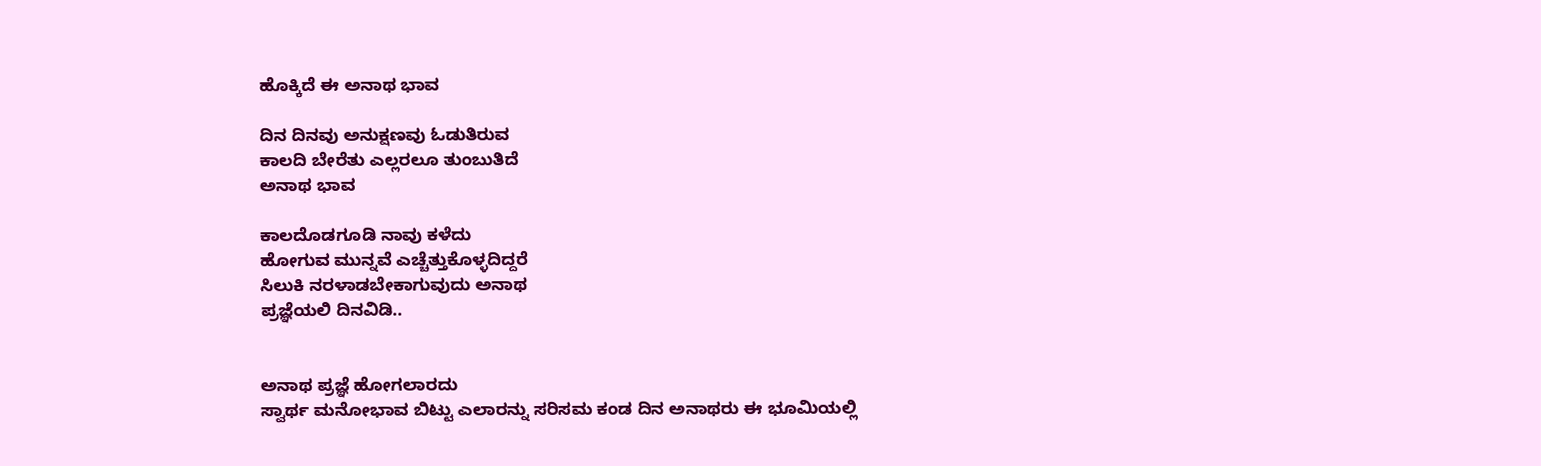ಹೊಕ್ಕಿದೆ ಈ ಅನಾಥ ಭಾವ

ದಿನ ದಿನವು ಅನುಕ್ಷಣವು ಓಡುತಿರುವ
ಕಾಲದಿ ಬೇರೆತು ಎಲ್ಲರಲೂ ತುಂಬುತಿದೆ
ಅನಾಥ ಭಾವ

ಕಾಲದೊಡಗೂಡಿ ನಾವು ಕಳೆದು
ಹೋಗುವ ಮುನ್ನವೆ ಎಚ್ಚೆತ್ತುಕೊಳ್ಳದಿದ್ದರೆ
ಸಿಲುಕಿ ನರಳಾಡಬೇಕಾಗುವುದು ಅನಾಥ
ಪ್ರಜ್ಞೆಯಲಿ ದಿನವಿಡಿ..


ಅನಾಥ ಪ್ರಜ್ಞೆ ಹೋಗಲಾರದು
ಸ್ವಾರ್ಥ ಮನೋಭಾವ ಬಿಟ್ಟು ಎಲಾರನ್ನು ಸರಿಸಮ ಕಂಡ ದಿನ ಅನಾಥರು ಈ ಭೂಮಿಯಲ್ಲಿ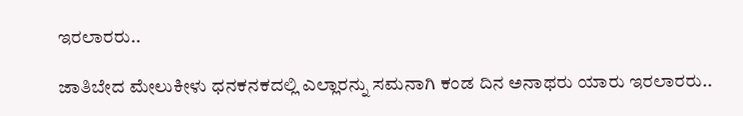ಇರಲಾರರು..

ಜಾತಿಬೇದ ಮೇಲುಕೀಳು ಧನಕನಕದಲ್ಲಿ ಎಲ್ಲಾರನ್ನು ಸಮನಾಗಿ ಕಂಡ ದಿನ ಅನಾಥರು ಯಾರು ಇರಲಾರರು..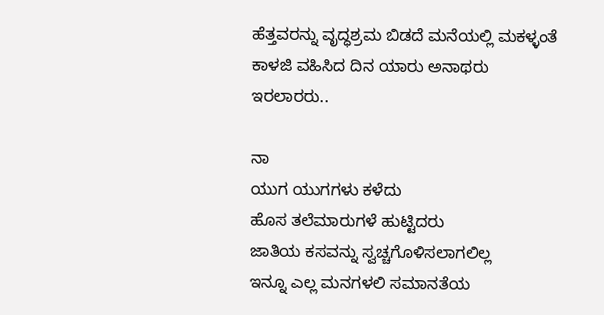ಹೆತ್ತವರನ್ನು ವೃದ್ಧಶ್ರಮ ಬಿಡದೆ ಮನೆಯಲ್ಲಿ ಮಕಳ್ಳಂತೆ ಕಾಳಜಿ ವಹಿಸಿದ ದಿನ ಯಾರು ಅನಾಥರು ಇರಲಾರರು..

ನಾ
ಯುಗ ಯುಗಗಳು ಕಳೆದು
ಹೊಸ ತಲೆಮಾರುಗಳೆ ಹುಟ್ಟಿದರು
ಜಾತಿಯ ಕಸವನ್ನು ಸ್ವಚ್ಚಗೊಳಿಸಲಾಗಲಿಲ್ಲ
ಇನ್ನೂ ಎಲ್ಲ ಮನಗಳಲಿ ಸಮಾನತೆಯ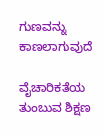ಗುಣವನ್ನು ಕಾಣಲಾಗುವುದೆ

ವೈಚಾರಿಕತೆಯ ತುಂಬುವ ಶಿಕ್ಷಣ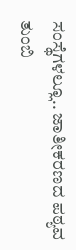ಸಂಸ್ಥೆಗಳಲ್ಲೂ.. ಜಾತೀಕರಣದ ಪಠ್ಯವ ತುಂಬಿ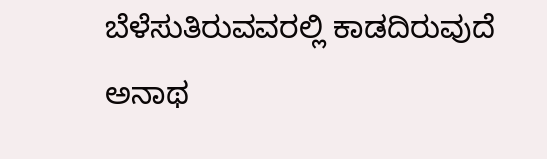ಬೆಳೆಸುತಿರುವವರಲ್ಲಿ ಕಾಡದಿರುವುದೆ ಅನಾಥ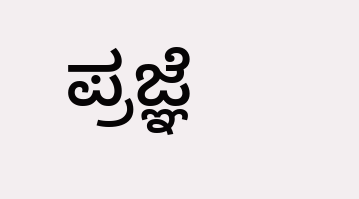ಪ್ರಜ್ಞೆ